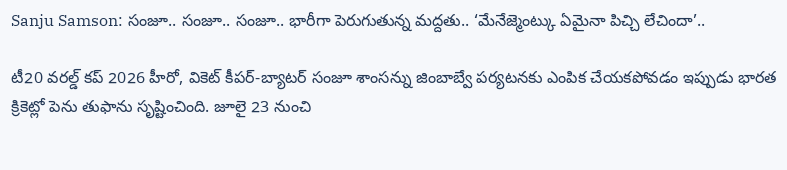Sanju Samson: సంజూ.. సంజూ.. సంజూ.. భారీగా పెరుగుతున్న మద్దతు.. ‘మేనేజ్మెంట్కు ఏమైనా పిచ్చి లేచిందా’..

టీ20 వరల్డ్ కప్ 2026 హీరో, వికెట్ కీపర్-బ్యాటర్ సంజూ శాంసన్ను జింబాబ్వే పర్యటనకు ఎంపిక చేయకపోవడం ఇప్పుడు భారత క్రికెట్లో పెను తుఫాను సృష్టించింది. జూలై 23 నుంచి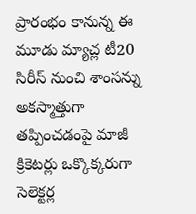ప్రారంభం కానున్న ఈ మూడు మ్యాచ్ల టీ20 సిరీస్ నుంచి శాంసన్ను అకస్మాత్తుగా తప్పించడంపై మాజీ క్రికెటర్లు ఒక్కొక్కరుగా సెలెక్టర్ల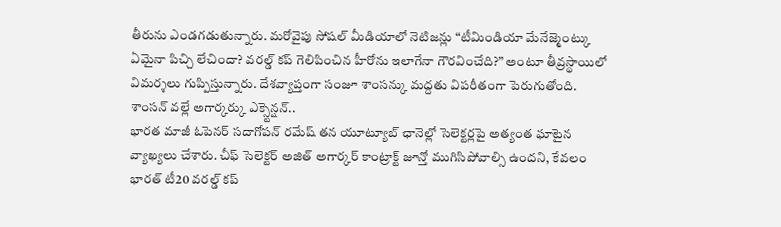తీరును ఎండగడుతున్నారు. మరోవైపు సోషల్ మీడియాలో నెటిజన్లు “టీమిండియా మేనేజ్మెంట్కు ఏమైనా పిచ్చి లేచిందా? వరల్డ్ కప్ గెలిపించిన హీరోను ఇలాగేనా గౌరవించేది?” అంటూ తీవ్రస్థాయిలో విమర్శలు గుప్పిస్తున్నారు. దేశవ్యాప్తంగా సంజూ శాంసన్కు మద్దతు విపరీతంగా పెరుగుతోంది.
శాంసన్ వల్లే అగార్కర్కు ఎక్స్టెన్షన్..
భారత మాజీ ఓపెనర్ సదాగోపన్ రమేష్ తన యూట్యూబ్ ఛానెల్లో సెలెక్టర్లపై అత్యంత ఘాటైన వ్యాఖ్యలు చేశారు. చీఫ్ సెలెక్టర్ అజిత్ అగార్కర్ కాంట్రాక్ట్ జూన్తో ముగిసిపోవాల్సి ఉందని, కేవలం భారత్ టీ20 వరల్డ్ కప్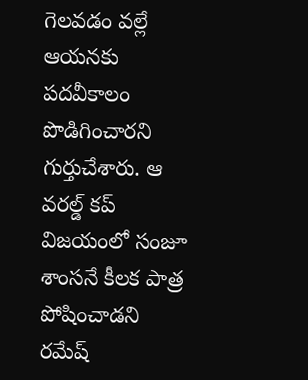గెలవడం వల్లే ఆయనకు పదవీకాలం పొడిగించారని గుర్తుచేశారు. ఆ వరల్డ్ కప్ విజయంలో సంజూ శాంసనే కీలక పాత్ర పోషించాడని రమేష్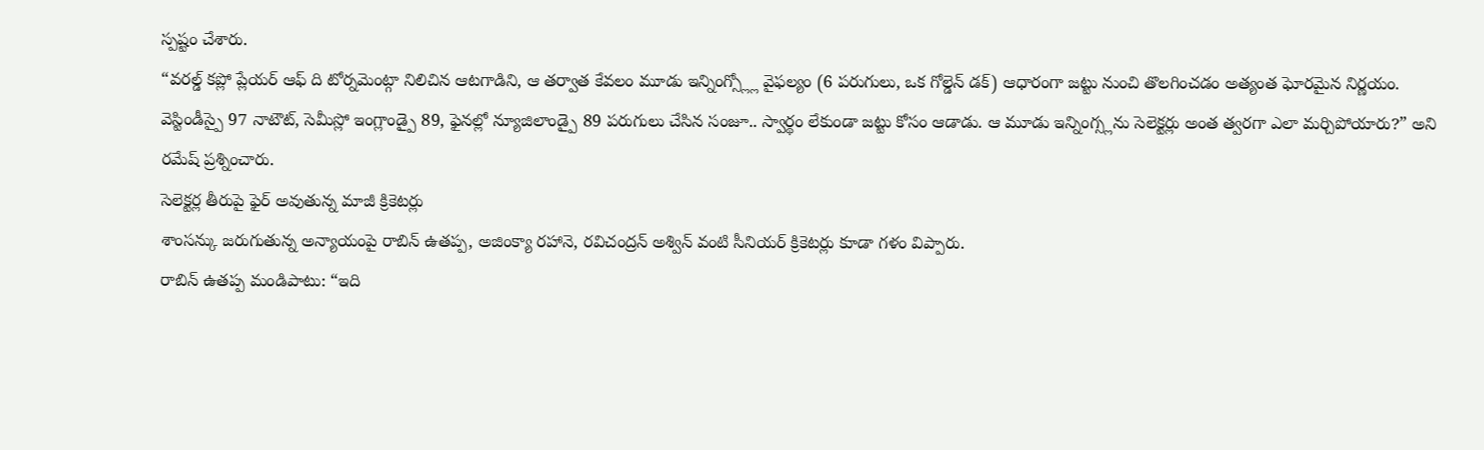స్పష్టం చేశారు.
“వరల్డ్ కప్లో ప్లేయర్ ఆఫ్ ది టోర్నమెంట్గా నిలిచిన ఆటగాడిని, ఆ తర్వాత కేవలం మూడు ఇన్నింగ్స్ల్లో వైఫల్యం (6 పరుగులు, ఒక గోల్డెన్ డక్) ఆధారంగా జట్టు నుంచి తొలగించడం అత్యంత ఘోరమైన నిర్ణయం. వెస్టిండీస్పై 97 నాటౌట్, సెమీస్లో ఇంగ్లాండ్పై 89, ఫైనల్లో న్యూజిలాండ్పై 89 పరుగులు చేసిన సంజూ.. స్వార్థం లేకుండా జట్టు కోసం ఆడాడు. ఆ మూడు ఇన్నింగ్స్లను సెలెక్టర్లు అంత త్వరగా ఎలా మర్చిపోయారు?” అని రమేష్ ప్రశ్నించారు.
సెలెక్టర్ల తీరుపై ఫైర్ అవుతున్న మాజీ క్రికెటర్లు
శాంసన్కు జరుగుతున్న అన్యాయంపై రాబిన్ ఉతప్ప, అజింక్యా రహానె, రవిచంద్రన్ అశ్విన్ వంటి సీనియర్ క్రికెటర్లు కూడా గళం విప్పారు.
రాబిన్ ఉతప్ప మండిపాటు: “ఇది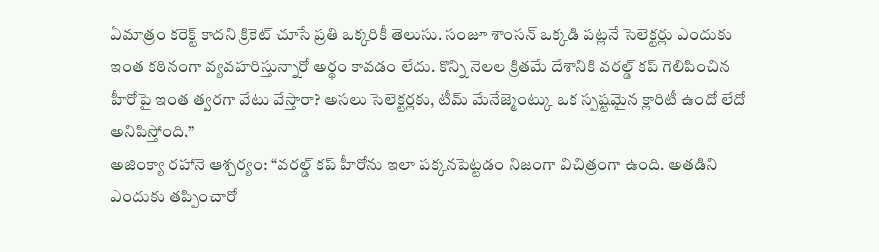ఏమాత్రం కరెక్ట్ కాదని క్రికెట్ చూసే ప్రతి ఒక్కరికీ తెలుసు. సంజూ శాంసన్ ఒక్కడి పట్లనే సెలెక్టర్లు ఎందుకు ఇంత కఠినంగా వ్యవహరిస్తున్నారో అర్థం కావడం లేదు. కొన్ని నెలల క్రితమే దేశానికి వరల్డ్ కప్ గెలిపించిన హీరోపై ఇంత త్వరగా వేటు వేస్తారా? అసలు సెలెక్టర్లకు, టీమ్ మేనేజ్మెంట్కు ఒక స్పష్టమైన క్లారిటీ ఉందో లేదో అనిపిస్తోంది.”
అజింక్యా రహానె ఆశ్చర్యం: “వరల్డ్ కప్ హీరోను ఇలా పక్కనపెట్టడం నిజంగా విచిత్రంగా ఉంది. అతడిని ఎందుకు తప్పించారో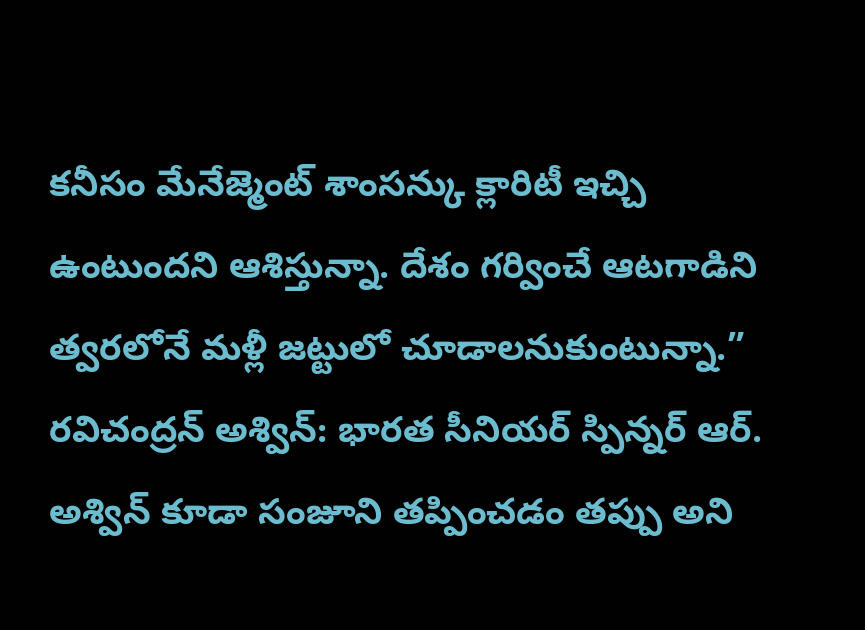కనీసం మేనేజ్మెంట్ శాంసన్కు క్లారిటీ ఇచ్చి ఉంటుందని ఆశిస్తున్నా. దేశం గర్వించే ఆటగాడిని త్వరలోనే మళ్లీ జట్టులో చూడాలనుకుంటున్నా.”
రవిచంద్రన్ అశ్విన్: భారత సీనియర్ స్పిన్నర్ ఆర్. అశ్విన్ కూడా సంజూని తప్పించడం తప్పు అని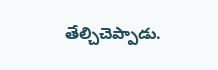తేల్చిచెప్పాడు.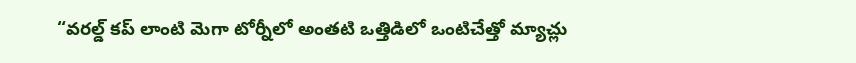“వరల్డ్ కప్ లాంటి మెగా టోర్నీలో అంతటి ఒత్తిడిలో ఒంటిచేత్తో మ్యాచ్లు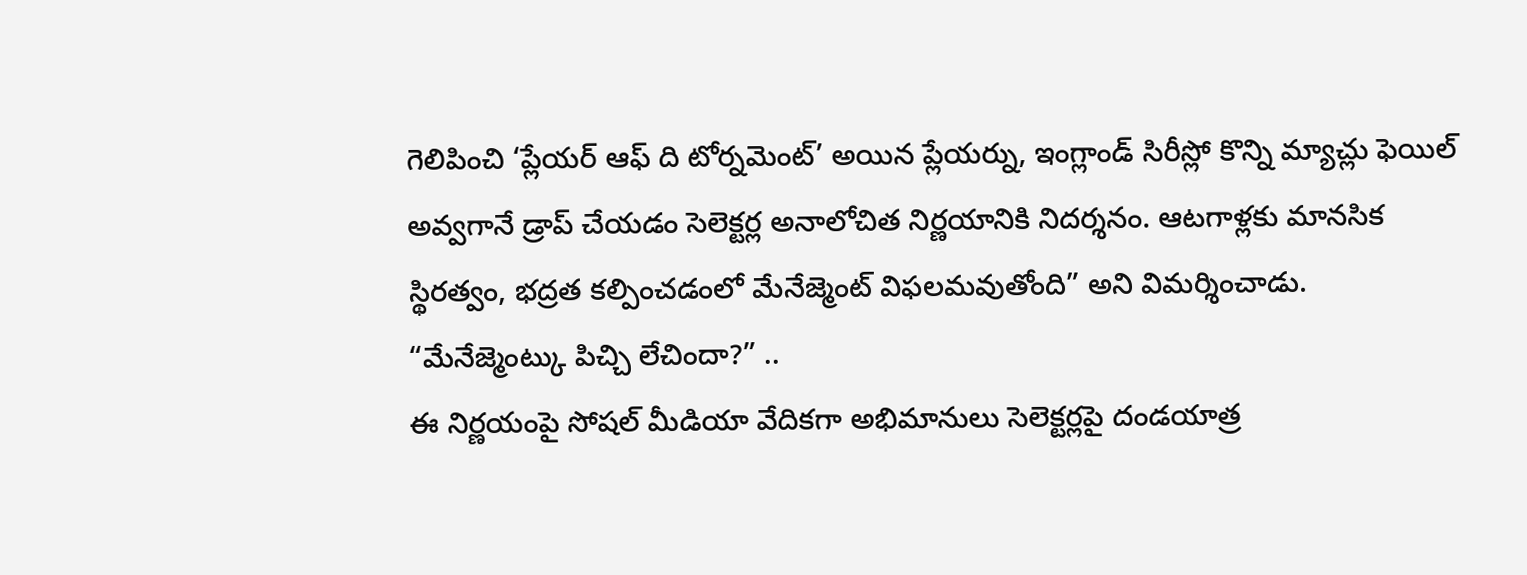గెలిపించి ‘ప్లేయర్ ఆఫ్ ది టోర్నమెంట్’ అయిన ప్లేయర్ను, ఇంగ్లాండ్ సిరీస్లో కొన్ని మ్యాచ్లు ఫెయిల్ అవ్వగానే డ్రాప్ చేయడం సెలెక్టర్ల అనాలోచిత నిర్ణయానికి నిదర్శనం. ఆటగాళ్లకు మానసిక స్థిరత్వం, భద్రత కల్పించడంలో మేనేజ్మెంట్ విఫలమవుతోంది” అని విమర్శించాడు.
“మేనేజ్మెంట్కు పిచ్చి లేచిందా?” ..
ఈ నిర్ణయంపై సోషల్ మీడియా వేదికగా అభిమానులు సెలెక్టర్లపై దండయాత్ర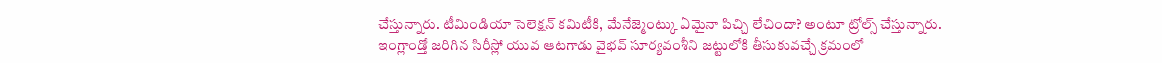చేస్తున్నారు. టీమిండియా సెలెక్షన్ కమిటీకి, మేనేజ్మెంట్కు ఏమైనా పిచ్చి లేచిందా? అంటూ ట్రోల్స్ చేస్తున్నారు. ఇంగ్లాండ్తో జరిగిన సిరీస్లో యువ ఆటగాడు వైభవ్ సూర్యవంశీని జట్టులోకి తీసుకువచ్చే క్రమంలో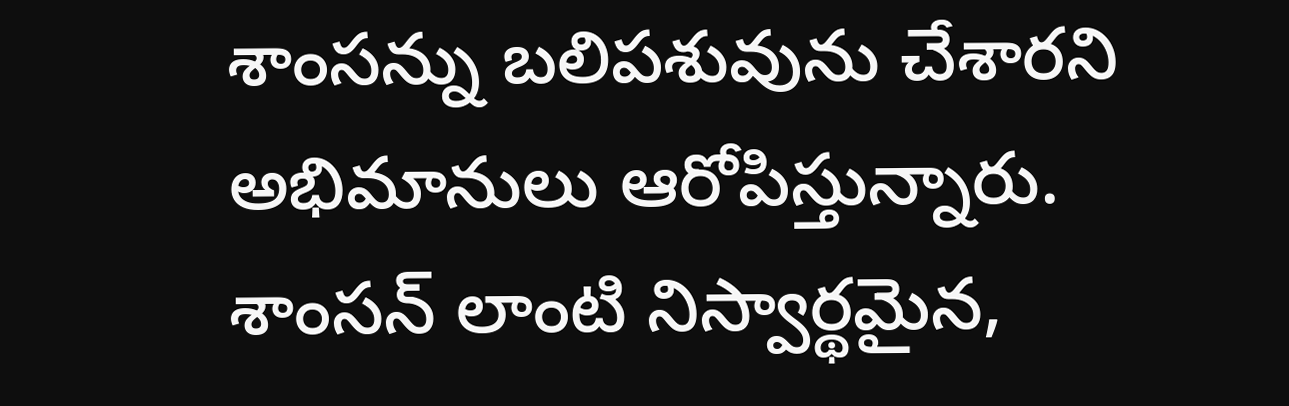శాంసన్ను బలిపశువును చేశారని అభిమానులు ఆరోపిస్తున్నారు. శాంసన్ లాంటి నిస్వార్థమైన,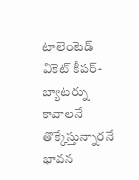టాలెంటెడ్ వికెట్ కీపర్-బ్యాటర్ను కావాలనే తొక్కేస్తున్నారనే భావన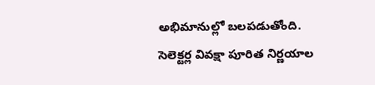అభిమానుల్లో బలపడుతోంది.
సెలెక్టర్ల వివక్షా పూరిత నిర్ణయాల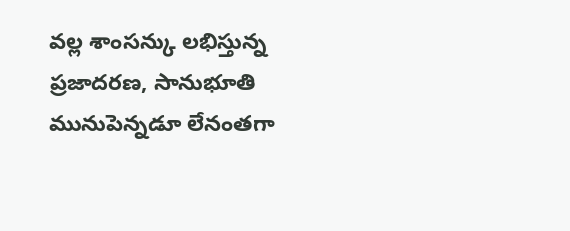వల్ల శాంసన్కు లభిస్తున్న ప్రజాదరణ, సానుభూతి మునుపెన్నడూ లేనంతగా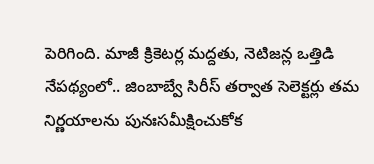పెరిగింది. మాజీ క్రికెటర్ల మద్దతు, నెటిజన్ల ఒత్తిడి నేపథ్యంలో.. జింబాబ్వే సిరీస్ తర్వాత సెలెక్టర్లు తమ నిర్ణయాలను పునఃసమీక్షించుకోక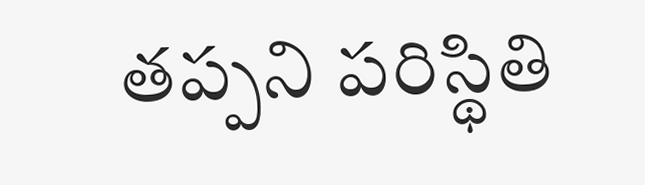తప్పని పరిస్థితి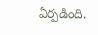ఏర్పడింది.